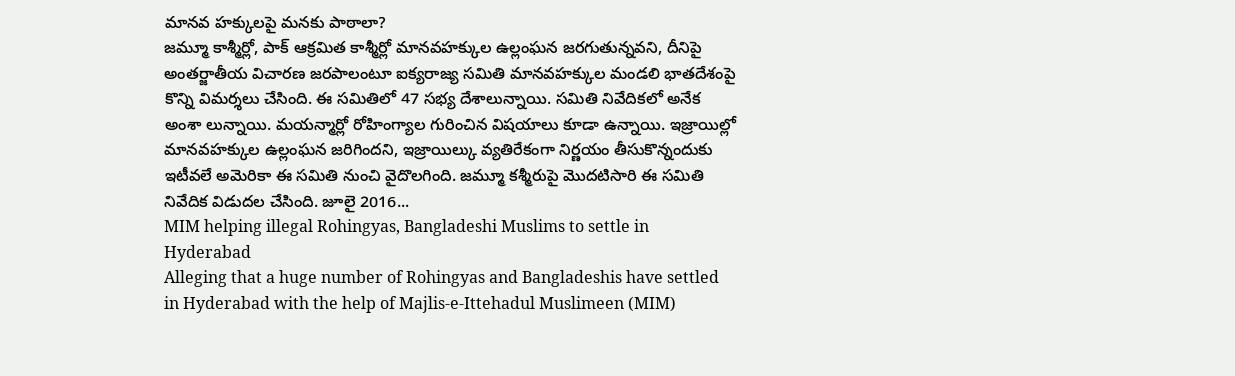మానవ హక్కులపై మనకు పాఠాలా?
జమ్మూ కాశ్మీర్లో, పాక్ ఆక్రమిత కాశ్మీర్లో మానవహక్కుల ఉల్లంఘన జరగుతున్నవని, దీనిపై అంతర్జాతీయ విచారణ జరపాలంటూ ఐక్యరాజ్య సమితి మానవహక్కుల మండలి భాతదేశంపై కొన్ని విమర్శలు చేసింది. ఈ సమితిలో 47 సభ్య దేశాలున్నాయి. సమితి నివేదికలో అనేక అంశా లున్నాయి. మయన్మార్లో రోహింగ్యాల గురించిన విషయాలు కూడా ఉన్నాయి. ఇజ్రాయిల్లో మానవహక్కుల ఉల్లంఘన జరిగిందని, ఇజ్రాయిల్కు వ్యతిరేకంగా నిర్ణయం తీసుకొన్నందుకు ఇటీవలే అమెరికా ఈ సమితి నుంచి వైదొలగింది. జమ్మూ కశ్మీరుపై మొదటిసారి ఈ సమితి నివేదిక విడుదల చేసింది. జూలై 2016...
MIM helping illegal Rohingyas, Bangladeshi Muslims to settle in Hyderabad
Alleging that a huge number of Rohingyas and Bangladeshis have settled in Hyderabad with the help of Majlis-e-Ittehadul Muslimeen (MIM)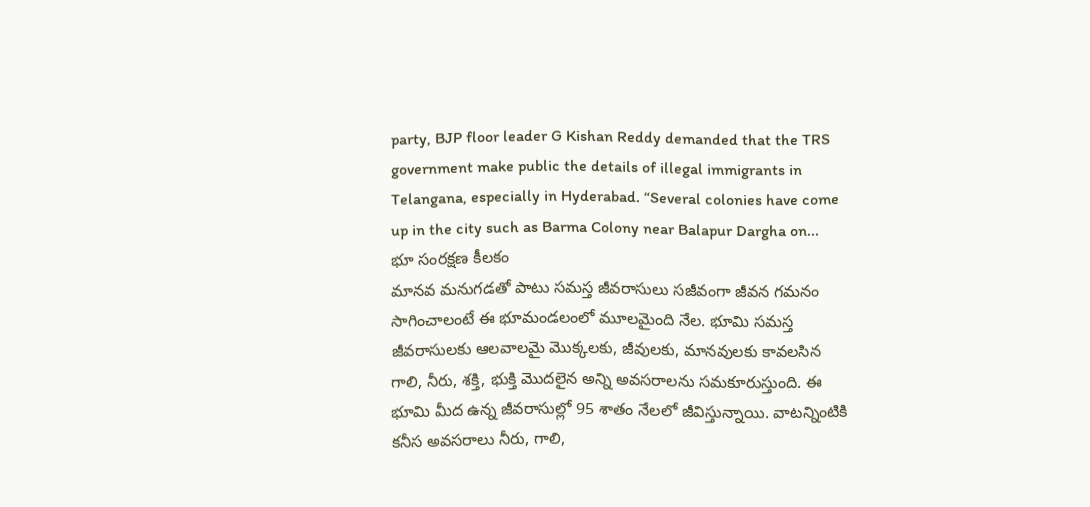party, BJP floor leader G Kishan Reddy demanded that the TRS government make public the details of illegal immigrants in Telangana, especially in Hyderabad. “Several colonies have come up in the city such as Barma Colony near Balapur Dargha on...
భూ సంరక్షణ కీలకం
మానవ మనుగడతో పాటు సమస్త జీవరాసులు సజీవంగా జీవన గమనం సాగించాలంటే ఈ భూమండలంలో మూలమైంది నేల. భూమి సమస్త జీవరాసులకు ఆలవాలమై మొక్కలకు, జీవులకు, మానవులకు కావలసిన గాలి, నీరు, శక్తి, భుక్తి మొదలైన అన్ని అవసరాలను సమకూరుస్తుంది. ఈ భూమి మీద ఉన్న జీవరాసుల్లో 95 శాతం నేలలో జీవిస్తున్నాయి. వాటన్నింటికి కనీస అవసరాలు నీరు, గాలి,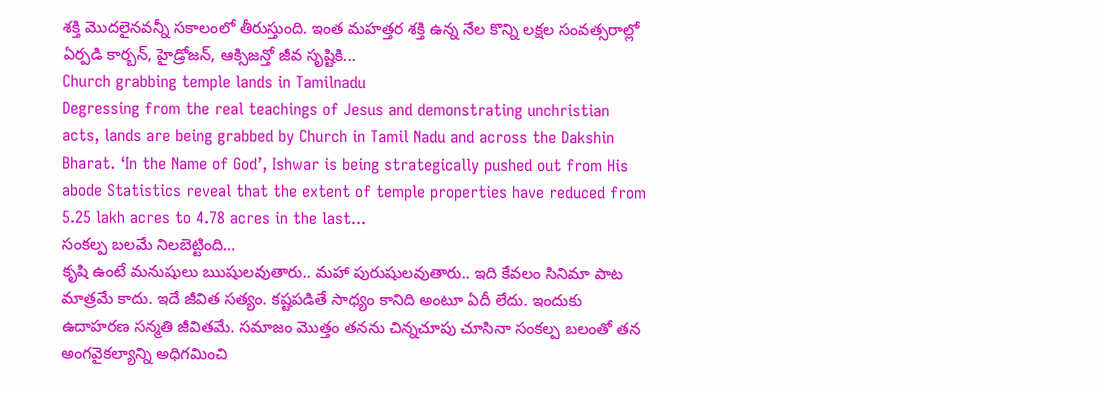శక్తి మొదలైనవన్నీ సకాలంలో తీరుస్తుంది. ఇంత మహత్తర శక్తి ఉన్న నేల కొన్ని లక్షల సంవత్సరాల్లో ఏర్పడి కార్బన్, హైడ్రోజన్, ఆక్సిజన్తో జీవ సృష్టికి...
Church grabbing temple lands in Tamilnadu
Degressing from the real teachings of Jesus and demonstrating unchristian acts, lands are being grabbed by Church in Tamil Nadu and across the Dakshin Bharat. ‘In the Name of God’, Ishwar is being strategically pushed out from His abode Statistics reveal that the extent of temple properties have reduced from 5.25 lakh acres to 4.78 acres in the last...
సంకల్ప బలమే నిలబెట్టింది…
కృషి ఉంటే మనుషులు ఋషులవుతారు.. మహా పురుషులవుతారు.. ఇది కేవలం సినిమా పాట మాత్రమే కాదు. ఇదే జీవిత సత్యం. కష్టపడితే సాధ్యం కానిది అంటూ ఏదీ లేదు. ఇందుకు ఉదాహరణ సన్మతి జీవితమే. సమాజం మొత్తం తనను చిన్నచూపు చూసినా సంకల్ప బలంతో తన అంగవైకల్యాన్ని అధిగమించి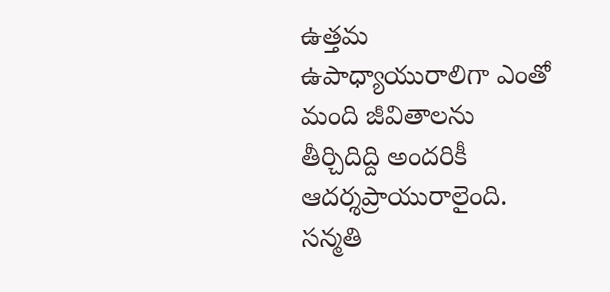ఉత్తమ ఉపాధ్యాయురాలిగా ఎంతో మంది జీవితాలను తీర్చిదిద్ది అందరికీ ఆదర్శప్రాయురాలైంది. సన్మతి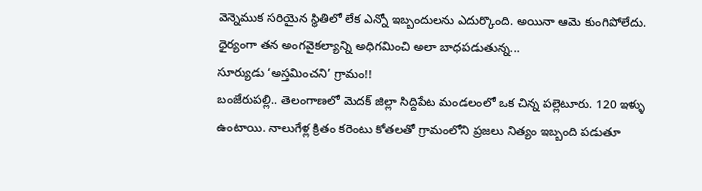వెన్నెముక సరియైన స్థితిలో లేక ఎన్నో ఇబ్బందులను ఎదుర్కొంది. అయినా ఆమె కుంగిపోలేదు. ధైర్యంగా తన అంగవైకల్యాన్ని అధిగమించి అలా బాధపడుతున్న...
సూర్యుడు ‘అస్తమించని’ గ్రామం!!
బంజేరుపల్లి.. తెలంగాణలో మెదక్ జిల్లా సిద్దిపేట మండలంలో ఒక చిన్న పల్లెటూరు. 120 ఇళ్ళు ఉంటాయి. నాలుగేళ్ల క్రితం కరెంటు కోతలతో గ్రామంలోని ప్రజలు నిత్యం ఇబ్బంది పడుతూ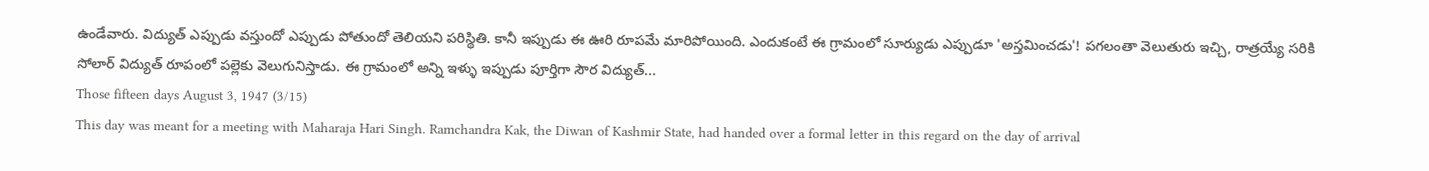ఉండేవారు. విద్యుత్ ఎప్పుడు వస్తుందో ఎప్పుడు పోతుందో తెలియని పరిస్థితి. కానీ ఇప్పుడు ఈ ఊరి రూపమే మారిపోయింది. ఎందుకంటే ఈ గ్రామంలో సూర్యుడు ఎప్పుడూ 'అస్తమించడు'! పగలంతా వెలుతురు ఇచ్చి, రాత్రయ్యే సరికి సోలార్ విద్యుత్ రూపంలో పల్లెకు వెలుగునిస్తాడు. ఈ గ్రామంలో అన్ని ఇళ్ళు ఇప్పుడు పూర్తిగా సౌర విద్యుత్...
Those fifteen days August 3, 1947 (3/15)
This day was meant for a meeting with Maharaja Hari Singh. Ramchandra Kak, the Diwan of Kashmir State, had handed over a formal letter in this regard on the day of arrival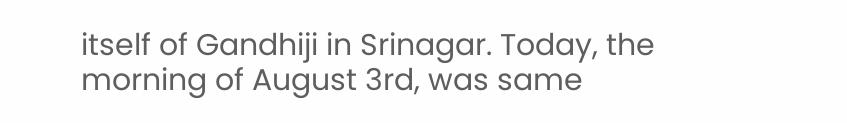itself of Gandhiji in Srinagar. Today, the morning of August 3rd, was same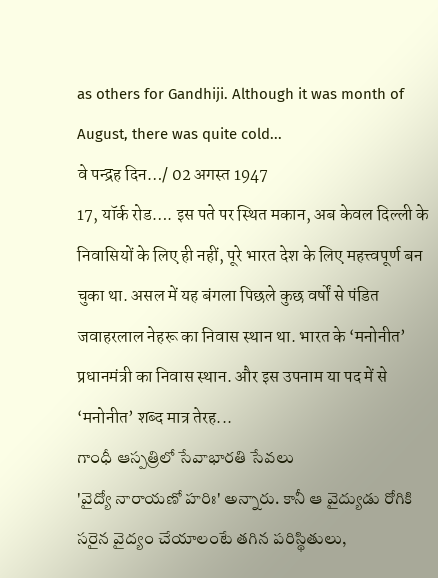as others for Gandhiji. Although it was month of August, there was quite cold...
वे पन्द्रह दिन…/ 02 अगस्त 1947
17, यॉर्क रोड…. इस पते पर स्थित मकान, अब केवल दिल्ली के निवासियों के लिए ही नहीं, पूरे भारत देश के लिए महत्त्वपूर्ण बन चुका था. असल में यह बंगला पिछले कुछ वर्षों से पंडित जवाहरलाल नेहरू का निवास स्थान था. भारत के ‘मनोनीत’ प्रधानमंत्री का निवास स्थान. और इस उपनाम या पद में से ‘मनोनीत’ शब्द मात्र तेरह...
గాంధీ ఆస్పత్రిలో సేవాభారతి సేవలు
'వైద్యో నారాయణో హరిః' అన్నారు. కానీ ఆ వైద్యుడు రోగికి సరైన వైద్యం చేయాలంటే తగిన పరిస్థితులు,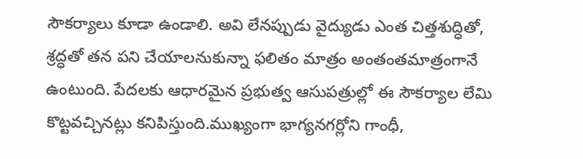సౌకర్యాలు కూడా ఉండాలి. అవి లేనప్పుడు వైద్యుడు ఎంత చిత్తశుద్ధితో, శ్రద్ధతో తన పని చేయాలనుకున్నా ఫలితం మాత్రం అంతంతమాత్రంగానే ఉంటుంది. పేదలకు ఆధారమైన ప్రభుత్వ ఆసుపత్రుల్లో ఈ సౌకర్యాల లేమి కొట్టవచ్చినట్లు కనిపిస్తుంది.ముఖ్యంగా భాగ్యనగర్లోని గాంధీ,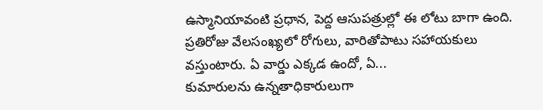ఉస్మానియావంటి ప్రధాన, పెద్ద ఆసుపత్రుల్లో ఈ లోటు బాగా ఉంది. ప్రతిరోజు వేలసంఖ్యలో రోగులు, వారితోపాటు సహాయకులు వస్తుంటారు. ఏ వార్డు ఎక్కడ ఉందో, ఏ...
కుమారులను ఉన్నతాధికారులుగా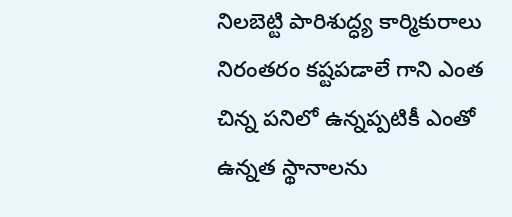నిలబెట్టి పారిశుద్ధ్య కార్మికురాలు
నిరంతరం కష్టపడాలే గాని ఎంత చిన్న పనిలో ఉన్నప్పటికీ ఎంతో ఉన్నత స్థానాలను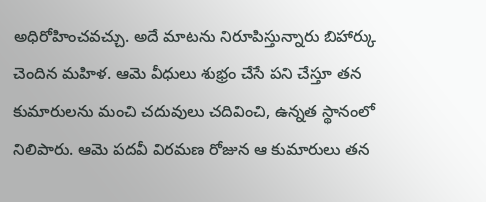అధిరోహించవచ్చు. అదే మాటను నిరూపిస్తున్నారు బిహార్కు చెందిన మహిళ. ఆమె వీధులు శుభ్రం చేసే పని చేస్తూ తన కుమారులను మంచి చదువులు చదివించి, ఉన్నత స్థానంలో నిలిపారు. ఆమె పదవీ విరమణ రోజున ఆ కుమారులు తన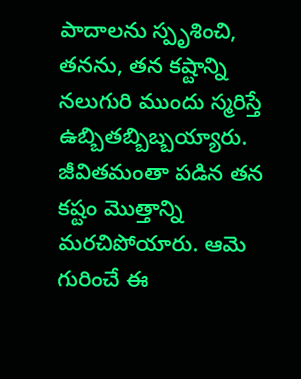పాదాలను స్పృశించి, తనను, తన కష్టాన్ని నలుగురి ముందు స్మరిస్తే ఉబ్బితబ్బిబ్బయ్యారు. జీవితమంతా పడిన తన కష్టం మొత్తాన్ని మరచిపోయారు. ఆమె గురించే ఈ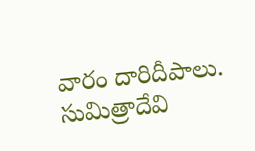వారం దారిదీపాలు. సుమిత్రాదేవి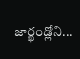జార్ఖండ్లోని...